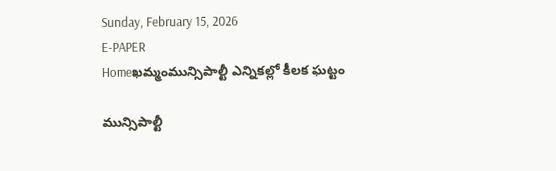Sunday, February 15, 2026
E-PAPER
Homeఖమ్మంమున్సిపాల్టీ ఎన్నికల్లో కీలక ఘట్టం

మున్సిపాల్టీ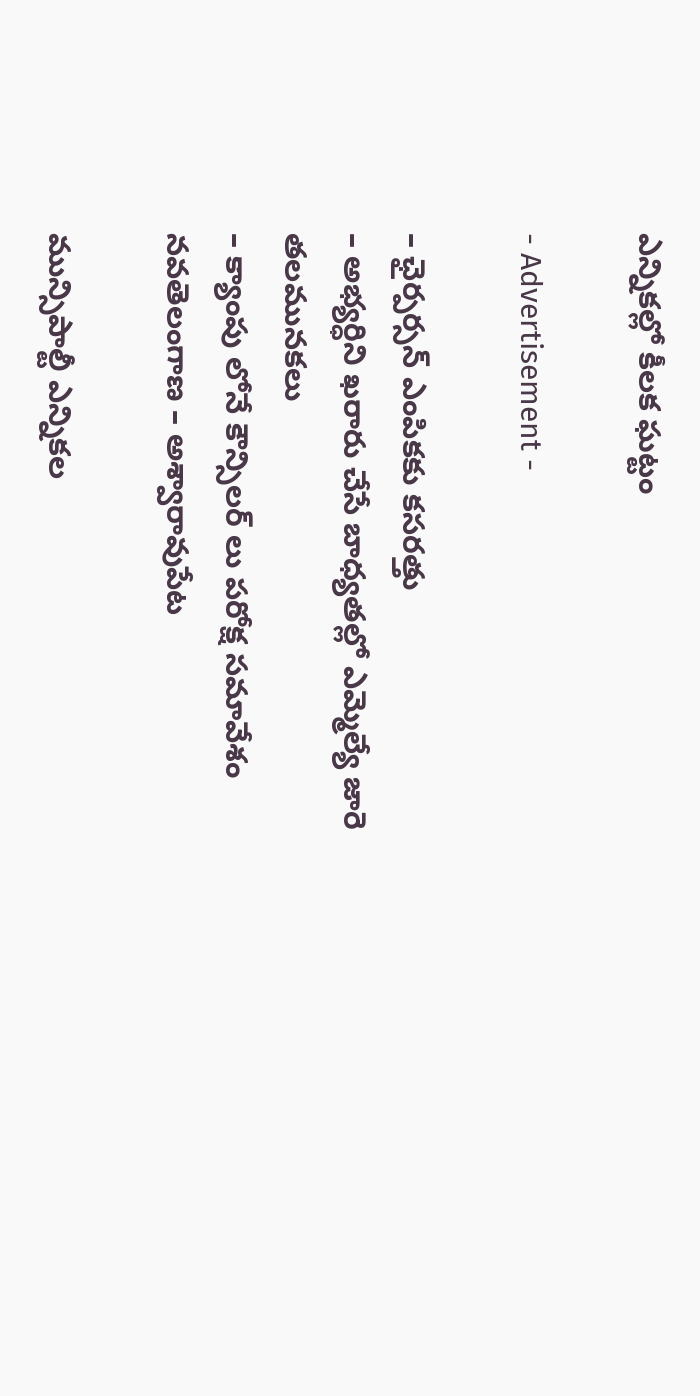ఎన్నికల్లో కీలక ఘట్టం

- Advertisement -

– ఛైర్పర్సన్ ఎంపికకు కసరత్తు
– అభ్యర్ధిని ఖరారు చేసే బాధ్యతల్లో ఎమ్మెల్యే జారె తలమునకలు
– క్యాంపు లోనే కౌన్సిలర్ లు పరోక్ష సమావేశం
నవతెలంగాణ – అశ్వారావుపేట

మున్సిపాల్టీ ఎన్నికల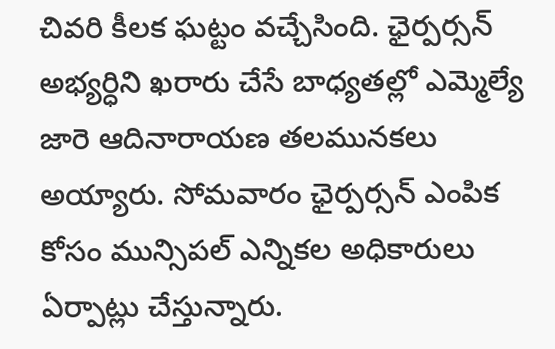చివరి కీలక ఘట్టం వచ్చేసింది. ఛైర్పర్సన్ అభ్యర్ధిని ఖరారు చేసే బాధ్యతల్లో ఎమ్మెల్యే జారె ఆదినారాయణ తలమునకలు అయ్యారు. సోమవారం ఛైర్పర్సన్ ఎంపిక కోసం మున్సిపల్ ఎన్నికల అధికారులు ఏర్పాట్లు చేస్తున్నారు.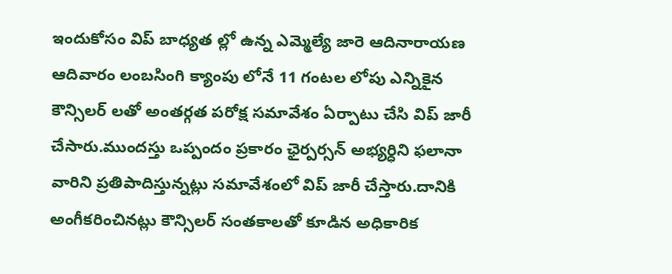ఇందుకోసం విప్ బాధ్యత ల్లో ఉన్న ఎమ్మెల్యే జారె ఆదినారాయణ ఆదివారం లంబసింగి క్యాంపు లోనే 11 గంటల లోపు ఎన్నికైన కౌన్సిలర్ లతో అంతర్గత పరోక్ష సమావేశం ఏర్పాటు చేసి విప్ జారీ చేసారు.ముందస్తు ఒప్పందం ప్రకారం ఛైర్పర్సన్ అభ్యర్ధిని ఫలానా వారిని ప్రతిపాదిస్తున్నట్లు సమావేశంలో విప్ జారీ చేస్తారు.దానికి అంగీకరించినట్లు కౌన్సిలర్ సంతకాలతో కూడిన అధికారిక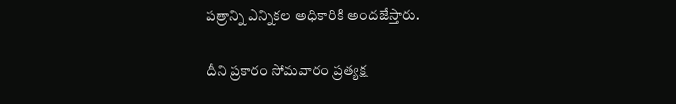పత్రాన్ని ఎన్నికల అధికారికి అందజేస్తారు.

దీని ప్రకారం సోమవారం ప్రత్యక్ష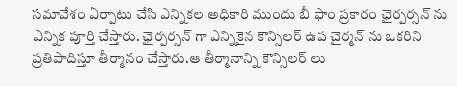సమావేశం ఏర్పాటు చేసి ఎన్నికల అధికారి ముందు బీ ఫాం ప్రకారం ఛైర్పర్సన్ ను ఎన్నిక పూర్తి చేస్తారు. ఛైర్పర్సన్ గా ఎన్నికైన కౌన్సిలర్ ఉప చైర్మన్ ను ఒకరిని ప్రతిపాదిస్తూ తీర్మానం చేస్తారు.ఆ తీర్మానాన్ని కౌన్సిలర్ లు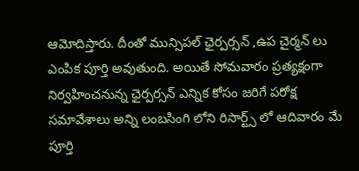ఆమోదిస్తారు. దీంతో మున్సిపల్ ఛైర్పర్సన్ ,ఉప చైర్మన్ లు ఎంపిక పూర్తి అవుతుంది. అయితే సోమవారం ప్రత్యక్షంగా నిర్వహించనున్న ఛైర్పర్సన్ ఎన్నిక కోసం జరిగే పరోక్ష సమావేశాలు అన్ని లంబసింగి లోని రిసార్ట్స్ లో ఆదివారం మే పూర్తి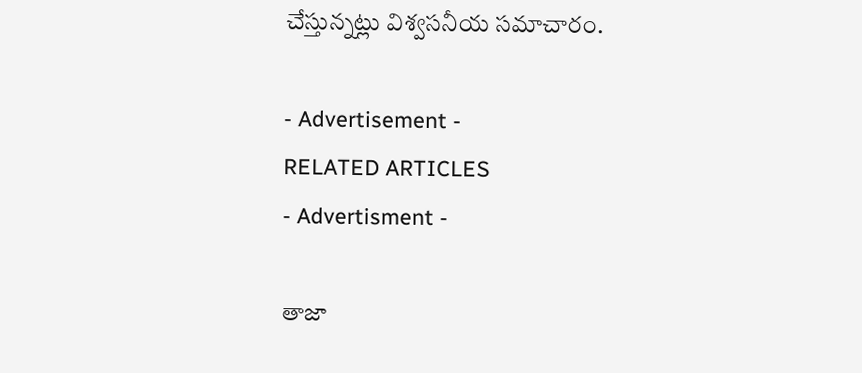చేస్తున్నట్లు విశ్వసనీయ సమాచారం.

- Advertisement -
RELATED ARTICLES
- Advertisment -

తాజా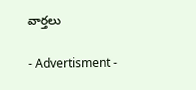వార్తలు

- Advertisment -